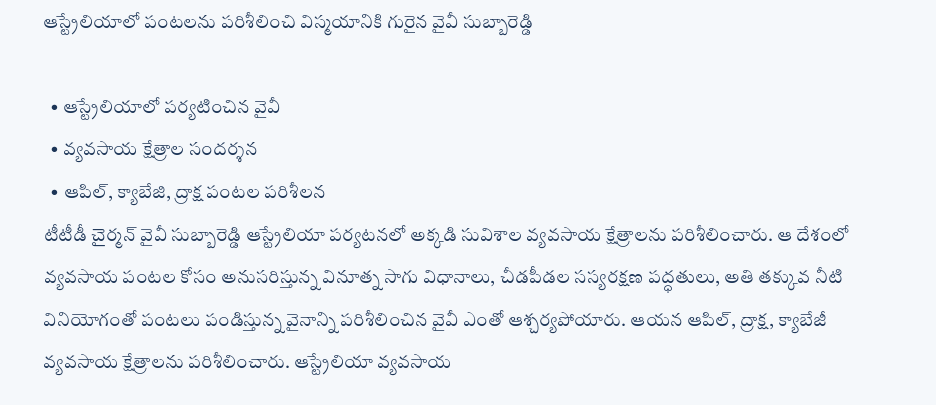ఆస్ట్రేలియాలో పంటలను పరిశీలించి విస్మయానికి గురైన వైవీ సుబ్బారెడ్డి

  • ఆస్ట్రేలియాలో పర్యటించిన వైవీ
  • వ్యవసాయ క్షేత్రాల సందర్శన
  • ఆపిల్, క్యాబేజి, ద్రాక్ష పంటల పరిశీలన
టీటీడీ చైర్మన్ వైవీ సుబ్బారెడ్డి ఆస్ట్రేలియా పర్యటనలో అక్కడి సువిశాల వ్యవసాయ క్షేత్రాలను పరిశీలించారు. ఆ దేశంలో వ్యవసాయ పంటల కోసం అనుసరిస్తున్న వినూత్న సాగు విధానాలు, చీడపీడల సస్యరక్షణ పద్ధతులు, అతి తక్కువ నీటి వినియోగంతో పంటలు పండిస్తున్న వైనాన్ని పరిశీలించిన వైవీ ఎంతో ఆశ్చర్యపోయారు. ఆయన ఆపిల్, ద్రాక్ష, క్యాబేజీ వ్యవసాయ క్షేత్రాలను పరిశీలించారు. ఆస్ట్రేలియా వ్యవసాయ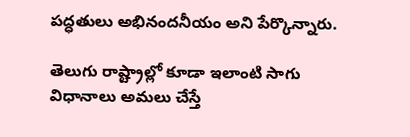పద్ధతులు అభినందనీయం అని పేర్కొన్నారు.

తెలుగు రాష్ట్రాల్లో కూడా ఇలాంటి సాగు విధానాలు అమలు చేస్తే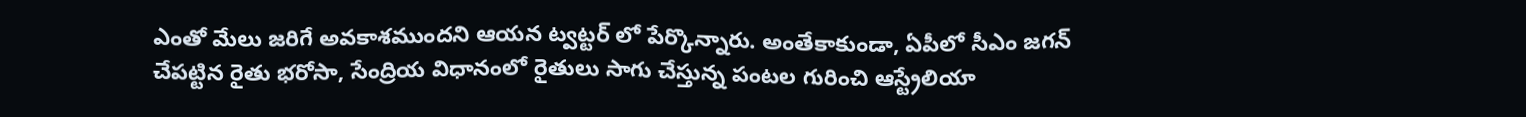ఎంతో మేలు జరిగే అవకాశముందని ఆయన ట్వట్టర్ లో పేర్కొన్నారు. అంతేకాకుండా, ఏపీలో సీఎం జగన్ చేపట్టిన రైతు భరోసా, సేంద్రియ విధానంలో రైతులు సాగు చేస్తున్న పంటల గురించి ఆస్ట్రేలియా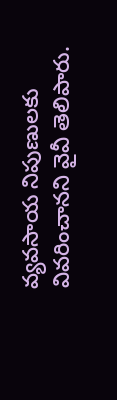వ్యవసాయ నిపుణులకు వివరించానని వైవీ తెలిపారు.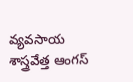వ్యవసాయ శాస్త్రవేత్త ఆంగస్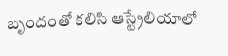బృందంతో కలిసి ఆస్ట్రేలియాలో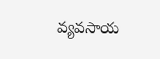వ్యవసాయ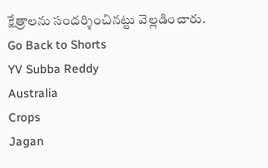క్షేత్రాలను సందర్శించినట్టు వెల్లడించారు.
Go Back to Shorts
YV Subba Reddy
Australia
Crops
Jagan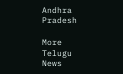Andhra Pradesh

More Telugu News